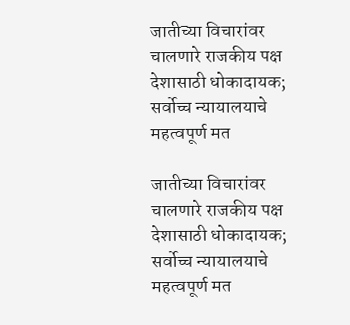जातीच्या विचारांवर चालणारे राजकीय पक्ष देशासाठी धोकादायक; सर्वोच्च न्यायालयाचे महत्वपूर्ण मत

जातीच्या विचारांवर चालणारे राजकीय पक्ष देशासाठी धोकादायक; सर्वोच्च न्यायालयाचे महत्वपूर्ण मत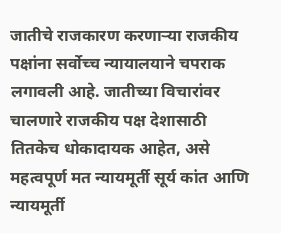जातीचे राजकारण करणाऱ्या राजकीय पक्षांना सर्वोच्च न्यायालयाने चपराक लगावली आहे. जातीच्या विचारांवर चालणारे राजकीय पक्ष देशासाठी तितकेच धोकादायक आहेत, असे महत्वपूर्ण मत न्यायमूर्ती सूर्य कांत आणि न्यायमूर्ती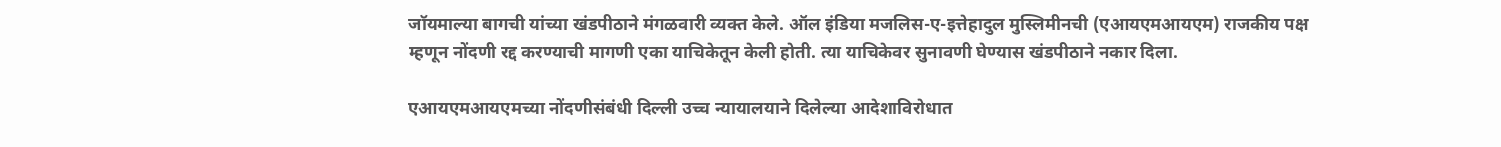जॉयमाल्या बागची यांच्या खंडपीठाने मंगळवारी व्यक्त केले. ऑल इंडिया मजलिस-ए-इत्तेहादुल मुस्लिमीनची (एआयएमआयएम) राजकीय पक्ष म्हणून नोंदणी रद्द करण्याची मागणी एका याचिकेतून केली होती. त्या याचिकेवर सुनावणी घेण्यास खंडपीठाने नकार दिला.

एआयएमआयएमच्या नोंदणीसंबंधी दिल्ली उच्च न्यायालयाने दिलेल्या आदेशाविरोधात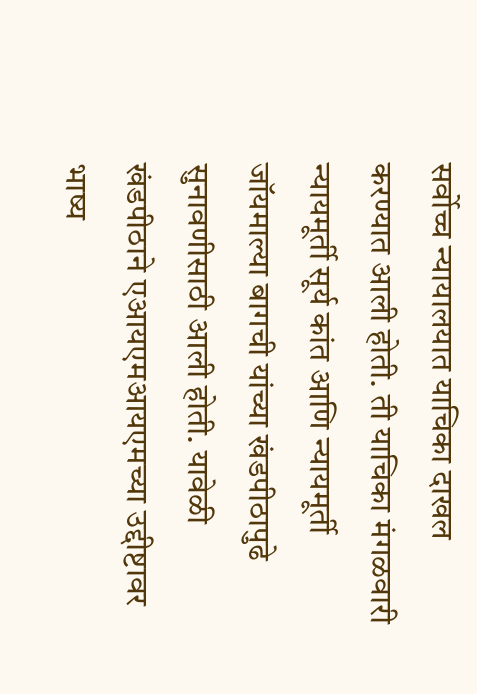सर्वोच्च न्यायालयात याचिका दाखल करण्यात आली होती. ती याचिका मंगळवारी न्यायमूर्ती सूर्य कांत आणि न्यायमूर्ती जॉयमाल्या बागची यांच्या खंडपीठापुढे सुनावणीसाठी आली होती. यावेळी खंडपीठाने एआयएमआयएमच्या उद्दीष्टावर भाष्य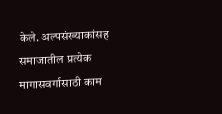केले. अल्पसंख्याकांसह समाजातील प्रत्येक मागासवर्गासाठी काम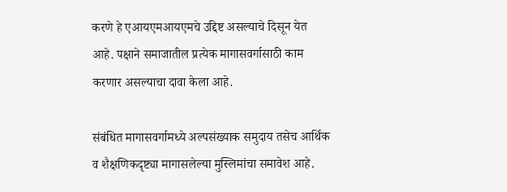करणे हे एआयएमआयएमचे उद्दिष्ट असल्याचे दिसून येत आहे. पक्षाने समाजातील प्रत्येक मागासवर्गासाठी काम करणार असल्याचा दावा केला आहे.

संबंधित मागासवर्गामध्ये अल्पसंख्याक समुदाय तसेच आर्थिक व शैक्षणिकदृष्ट्या मागासलेल्या मुस्लिमांचा समावेश आहे.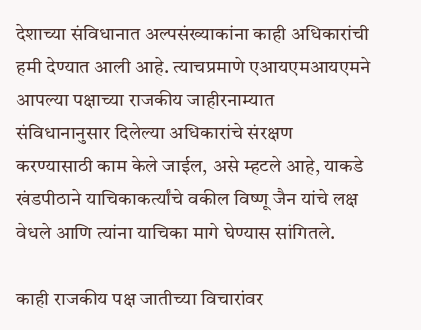देशाच्या संविधानात अल्पसंख्याकांना काही अधिकारांची हमी देण्यात आली आहे. त्याचप्रमाणे एआयएमआयएमने आपल्या पक्षाच्या राजकीय जाहीरनाम्यात संविधानानुसार दिलेल्या अधिकारांचे संरक्षण करण्यासाठी काम केले जाईल, असे म्हटले आहे, याकडे खंडपीठाने याचिकाकर्त्यांचे वकील विष्णू जैन यांचे लक्ष वेधले आणि त्यांना याचिका मागे घेण्यास सांगितले.

काही राजकीय पक्ष जातीच्या विचारांवर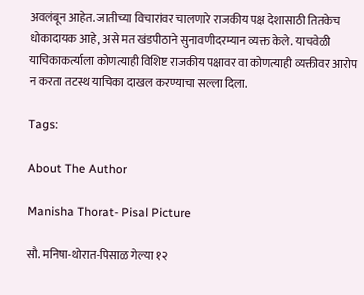अवलंबून आहेत. जातीच्या विचारांवर चालणारे राजकीय पक्ष देशासाठी तितकेच धोकादायक आहे, असे मत खंडपीठाने सुनावणीदरम्यान व्यक्त केले. याचवेळी याचिकाकर्त्याला कोणत्याही विशिष्ट राजकीय पक्षावर वा कोणत्याही व्यक्तीवर आरोप न करता तटस्थ याचिका दाखल करण्याचा सल्ला दिला.

Tags:

About The Author

Manisha Thorat- Pisal Picture

सौ. मनिषा-थोरात-पिसाळ गेल्या १२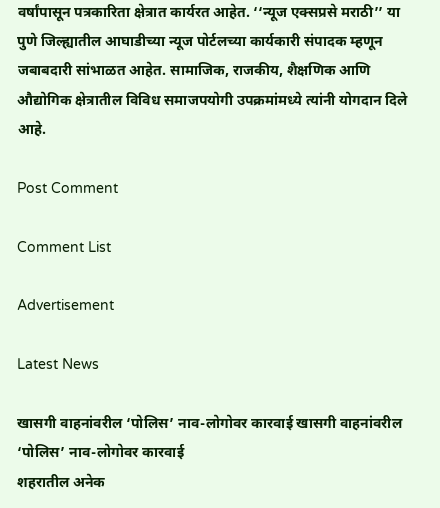वर्षांपासून पत्रकारिता क्षेत्रात कार्यरत आहेत. ‘‘न्यूज एक्सप्रसे मराठी’’ या पुणे जिल्ह्यातील आघाडीच्या न्यूज पोर्टलच्या कार्यकारी संपादक म्हणून जबाबदारी सांभाळत आहेत. सामाजिक, राजकीय, शैक्षणिक आणि औद्योगिक क्षेत्रातील विविध समाजपयोगी उपक्रमांमध्ये त्यांनी योगदान दिले आहे.

Post Comment

Comment List

Advertisement

Latest News

खासगी वाहनांवरील ‘पोलिस’ नाव-लोगोवर कारवाई खासगी वाहनांवरील ‘पोलिस’ नाव-लोगोवर कारवाई
शहरातील अनेक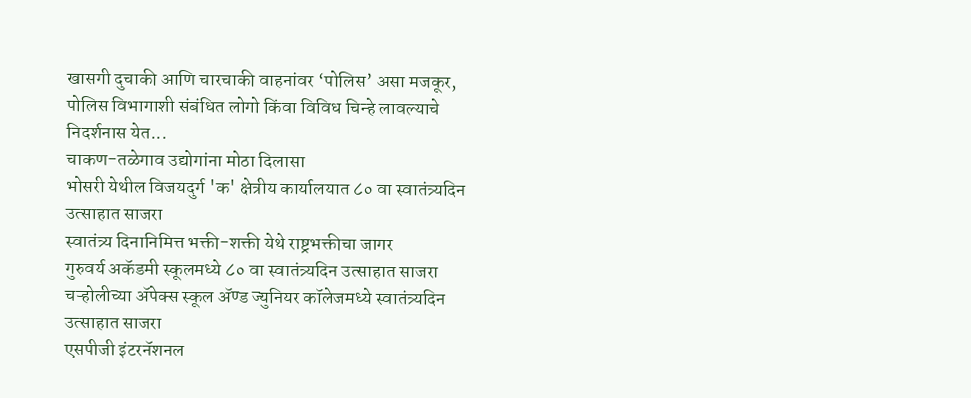खासगी दुचाकी आणि चारचाकी वाहनांवर ‘पोलिस’ असा मजकूर, पोलिस विभागाशी संबंधित लोगो किंवा विविध चिन्हे लावल्याचे निदर्शनास येत...
चाकण-तळेगाव उद्योगांना मोठा दिलासा
भोसरी येथील विजयदुर्ग 'क' क्षेत्रीय कार्यालयात ८० वा स्वातंत्र्यदिन उत्साहात साजरा
स्वातंत्र्य दिनानिमित्त भक्ती-शक्ती येथे राष्ट्रभक्तीचा जागर
गुरुवर्य अकॅडमी स्कूलमध्ये ८० वा स्वातंत्र्यदिन उत्साहात साजरा
चऱ्होलीच्या अ‍ॅपेक्स स्कूल अ‍ॅण्ड ज्युनियर कॉलेजमध्ये स्वातंत्र्यदिन उत्साहात साजरा
एसपीजी इंटरनॅशनल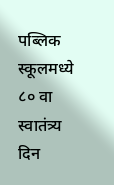पब्लिक स्कूलमध्ये ८० वा स्वातंत्र्य दिन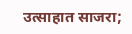उत्साहात साजरा;